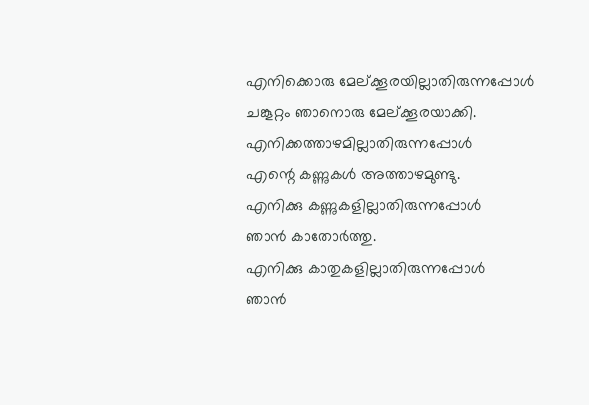എനിക്കൊരു മേല്ക്കൂരയില്ലാതിരുന്നപ്പോൾ
ചങ്കൂറ്റം ഞാനൊരു മേല്ക്കൂരയാക്കി.
എനിക്കത്താഴമില്ലാതിരുന്നപ്പോൾ
എന്റെ കണ്ണുകൾ അത്താഴമുണ്ടു.
എനിക്കു കണ്ണുകളില്ലാതിരുന്നപ്പോൾ
ഞാൻ കാതോർത്തു.
എനിക്കു കാതുകളില്ലാതിരുന്നപ്പോൾ
ഞാൻ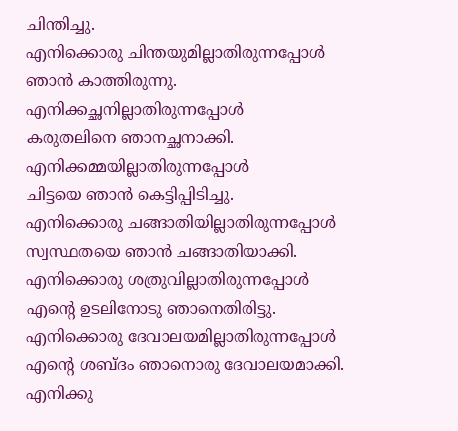ചിന്തിച്ചു.
എനിക്കൊരു ചിന്തയുമില്ലാതിരുന്നപ്പോൾ
ഞാൻ കാത്തിരുന്നു.
എനിക്കച്ഛനില്ലാതിരുന്നപ്പോൾ
കരുതലിനെ ഞാനച്ഛനാക്കി.
എനിക്കമ്മയില്ലാതിരുന്നപ്പോൾ
ചിട്ടയെ ഞാൻ കെട്ടിപ്പിടിച്ചു.
എനിക്കൊരു ചങ്ങാതിയില്ലാതിരുന്നപ്പോൾ
സ്വസ്ഥതയെ ഞാൻ ചങ്ങാതിയാക്കി.
എനിക്കൊരു ശത്രുവില്ലാതിരുന്നപ്പോൾ
എന്റെ ഉടലിനോടു ഞാനെതിരിട്ടു.
എനിക്കൊരു ദേവാലയമില്ലാതിരുന്നപ്പോൾ
എന്റെ ശബ്ദം ഞാനൊരു ദേവാലയമാക്കി.
എനിക്കു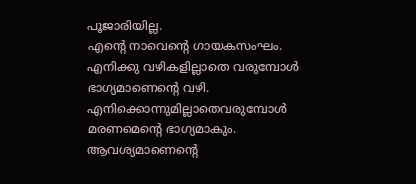പൂജാരിയില്ല.
എന്റെ നാവെന്റെ ഗായകസംഘം.
എനിക്കു വഴികളില്ലാതെ വരുമ്പോൾ
ഭാഗ്യമാണെന്റെ വഴി.
എനിക്കൊന്നുമില്ലാതെവരുമ്പോൾ
മരണമെന്റെ ഭാഗ്യമാകും.
ആവശ്യമാണെന്റെ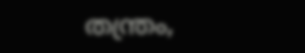തന്ത്രം,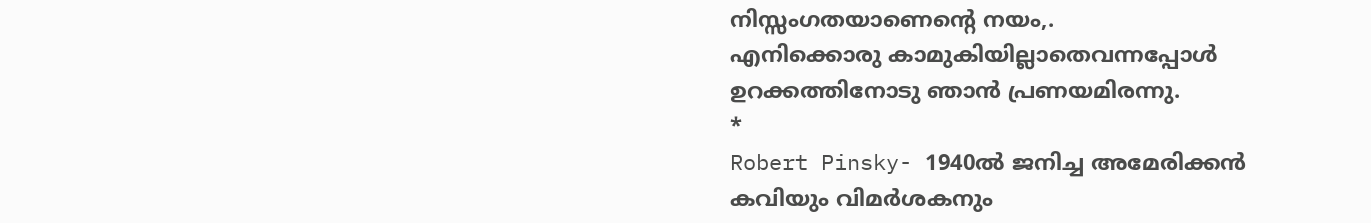നിസ്സംഗതയാണെന്റെ നയം,.
എനിക്കൊരു കാമുകിയില്ലാതെവന്നപ്പോൾ
ഉറക്കത്തിനോടു ഞാൻ പ്രണയമിരന്നു.
*
Robert Pinsky- 1940ൽ ജനിച്ച അമേരിക്കൻ കവിയും വിമർശകനും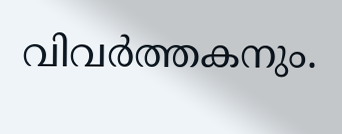വിവർത്തകനും.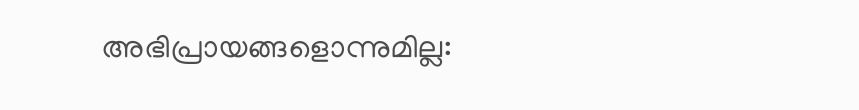അഭിപ്രായങ്ങളൊന്നുമില്ല: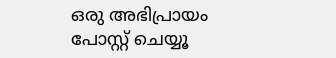ഒരു അഭിപ്രായം പോസ്റ്റ് ചെയ്യൂ